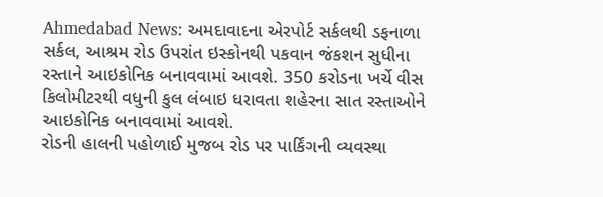Ahmedabad News: અમદાવાદના એરપોર્ટ સર્કલથી ડફનાળા સર્કલ, આશ્રમ રોડ ઉપરાંત ઇસ્કોનથી પકવાન જંકશન સુધીના રસ્તાને આઇકોનિક બનાવવામાં આવશે. 350 કરોડના ખર્ચે વીસ કિલોમીટરથી વધુની કુલ લંબાઇ ધરાવતા શહેરના સાત રસ્તાઓને આઇકોનિક બનાવવામાં આવશે.
રોડની હાલની પહોળાઈ મુજબ રોડ પર પાર્કિંગની વ્યવસ્થા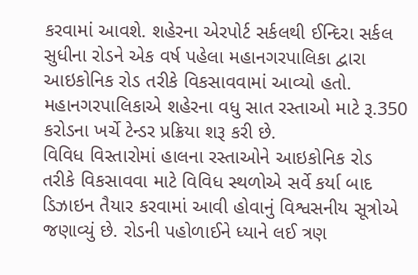કરવામાં આવશે. શહેરના એરપોર્ટ સર્કલથી ઈન્દિરા સર્કલ સુધીના રોડને એક વર્ષ પહેલા મહાનગરપાલિકા દ્વારા આઇકોનિક રોડ તરીકે વિકસાવવામાં આવ્યો હતો. મહાનગરપાલિકાએ શહેરના વધુ સાત રસ્તાઓ માટે રૂ.350 કરોડના ખર્ચે ટેન્ડર પ્રક્રિયા શરૂ કરી છે.
વિવિધ વિસ્તારોમાં હાલના રસ્તાઓને આઇકોનિક રોડ તરીકે વિકસાવવા માટે વિવિધ સ્થળોએ સર્વે કર્યા બાદ ડિઝાઇન તૈયાર કરવામાં આવી હોવાનું વિશ્વસનીય સૂત્રોએ જણાવ્યું છે. રોડની પહોળાઈને ધ્યાને લઈ ત્રણ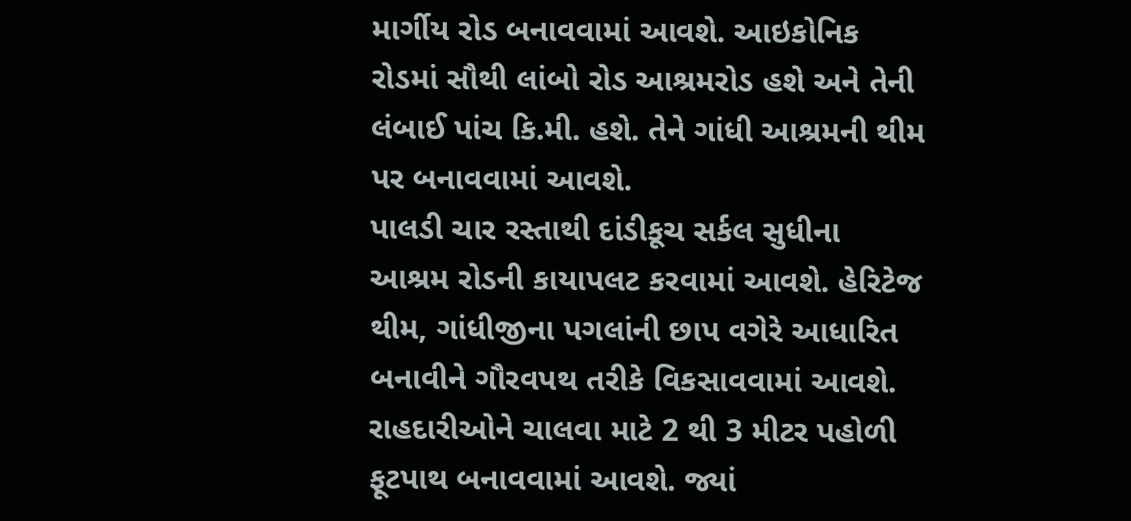માર્ગીય રોડ બનાવવામાં આવશે. આઇકોનિક રોડમાં સૌથી લાંબો રોડ આશ્રમરોડ હશે અને તેની લંબાઈ પાંચ કિ.મી. હશે. તેને ગાંધી આશ્રમની થીમ પર બનાવવામાં આવશે.
પાલડી ચાર રસ્તાથી દાંડીકૂચ સર્કલ સુધીના આશ્રમ રોડની કાયાપલટ કરવામાં આવશે. હેરિટેજ થીમ, ગાંધીજીના પગલાંની છાપ વગેરે આધારિત બનાવીને ગૌરવપથ તરીકે વિકસાવવામાં આવશે. રાહદારીઓને ચાલવા માટે 2 થી 3 મીટર પહોળી ફૂટપાથ બનાવવામાં આવશે. જ્યાં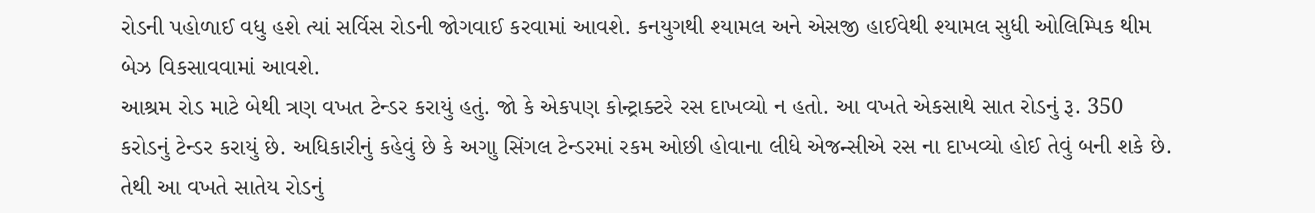રોડની પહોળાઈ વધુ હશે ત્યાં સર્વિસ રોડની જોગવાઈ કરવામાં આવશે. કનયુગથી શ્યામલ અને એસજી હાઈવેથી શ્યામલ સુધી ઓલિમ્પિક થીમ બેઝ વિકસાવવામાં આવશે.
આશ્રમ રોડ માટે બેથી ત્રણ વખત ટેન્ડર કરાયું હતું. જો કે એકપણ કોન્ટ્રાક્ટરે રસ દાખવ્યો ન હતો. આ વખતે એકસાથે સાત રોડનું રૂ. 350 કરોડનું ટેન્ડર કરાયું છે. અધિકારીનું કહેવું છે કે અગાુ સિંગલ ટેન્ડરમાં રકમ ઓછી હોવાના લીધે એજન્સીએ રસ ના દાખવ્યો હોઈ તેવું બની શકે છે. તેથી આ વખતે સાતેય રોડનું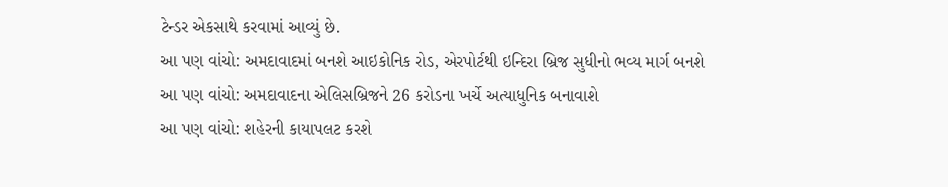ટેન્ડર એકસાથે કરવામાં આવ્યું છે.
આ પણ વાંચો: અમદાવાદમાં બનશે આઇકોનિક રોડ, એરપોર્ટથી ઇન્દિરા બ્રિજ સુધીનો ભવ્ય માર્ગ બનશે
આ પણ વાંચો: અમદાવાદના એલિસબ્રિજને 26 કરોડના ખર્ચે અત્યાધુનિક બનાવાશે
આ પણ વાંચો: શહેરની કાયાપલટ કરશે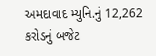અમદાવાદ મ્યુનિ.નું 12,262 કરોડનું બજેટ